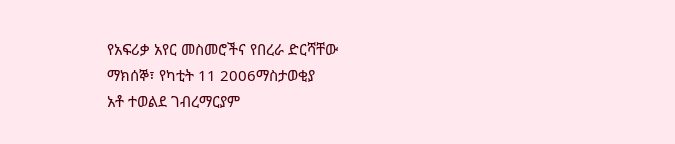የአፍሪቃ አየር መስመሮችና የበረራ ድርሻቸው
ማክሰኞ፣ የካቲት 11 2006ማስታወቂያ
አቶ ተወልደ ገብረማርያም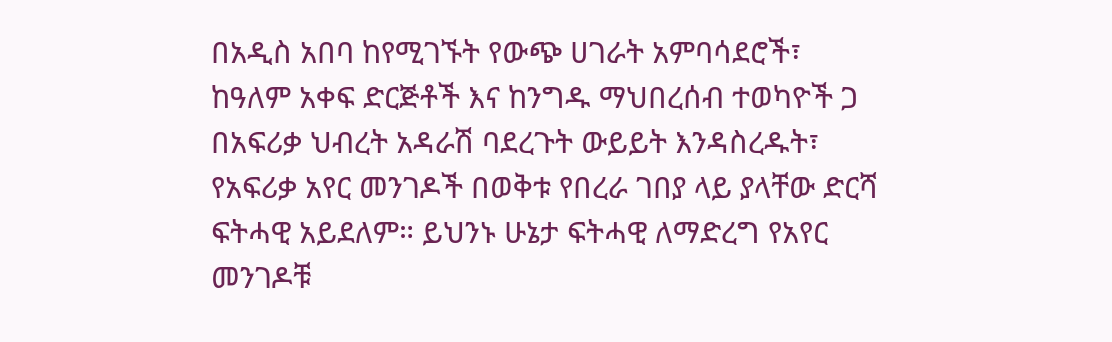በአዲስ አበባ ከየሚገኙት የውጭ ሀገራት አምባሳደሮች፣ ከዓለም አቀፍ ድርጅቶች እና ከንግዱ ማህበረሰብ ተወካዮች ጋ በአፍሪቃ ህብረት አዳራሽ ባደረጉት ውይይት እንዳስረዱት፣ የአፍሪቃ አየር መንገዶች በወቅቱ የበረራ ገበያ ላይ ያላቸው ድርሻ ፍትሓዊ አይደለም። ይህንኑ ሁኔታ ፍትሓዊ ለማድረግ የአየር መንገዶቹ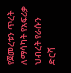የጀመረቱን ጥረት ለማሳካት የአፍሪቃ ህብረት የራሱን ድርሻ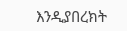እንዲያበረክት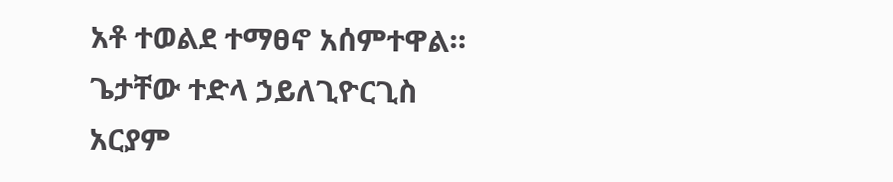አቶ ተወልደ ተማፀኖ አሰምተዋል።
ጌታቸው ተድላ ኃይለጊዮርጊስ
አርያም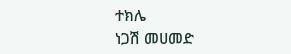ተክሌ
ነጋሽ መሀመድ